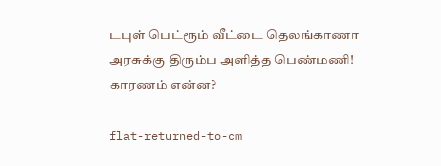டபுள் பெட்ரூம் வீட்டை தெலங்காணா அரசுக்கு திரும்ப அளித்த பெண்மணி! காரணம் என்ன?

flat-returned-to-cm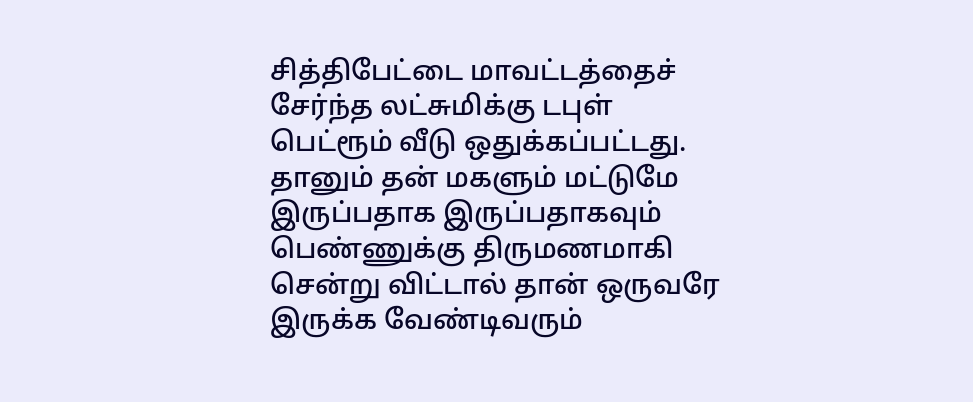சித்திபேட்டை மாவட்டத்தைச் சேர்ந்த லட்சுமிக்கு டபுள் பெட்ரூம் வீடு ஒதுக்கப்பட்டது. தானும் தன் மகளும் மட்டுமே இருப்பதாக இருப்பதாகவும் பெண்ணுக்கு திருமணமாகி சென்று விட்டால் தான் ஒருவரே இருக்க வேண்டிவரும்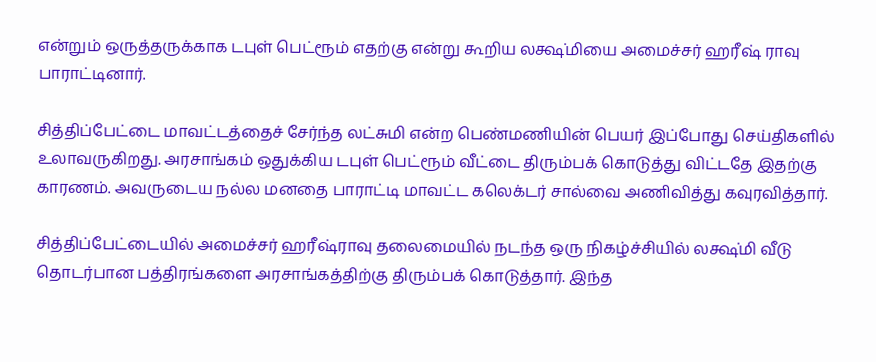என்றும் ஒருத்தருக்காக டபுள் பெட்ரூம் எதற்கு என்று கூறிய லக்ஷ்மியை அமைச்சர் ஹரீஷ் ராவு பாராட்டினார்.

சித்திப்பேட்டை மாவட்டத்தைச் சேர்ந்த லட்சுமி என்ற பெண்மணியின் பெயர் இப்போது செய்திகளில் உலாவருகிறது. அரசாங்கம் ஒதுக்கிய டபுள் பெட்ரூம் வீட்டை திரும்பக் கொடுத்து விட்டதே இதற்கு காரணம். அவருடைய நல்ல மனதை பாராட்டி மாவட்ட கலெக்டர் சால்வை அணிவித்து கவுரவித்தார்.

சித்திப்பேட்டையில் அமைச்சர் ஹரீஷ்ராவு தலைமையில் நடந்த ஒரு நிகழ்ச்சியில் லக்ஷ்மி வீடு தொடர்பான பத்திரங்களை அரசாங்கத்திற்கு திரும்பக் கொடுத்தார். இந்த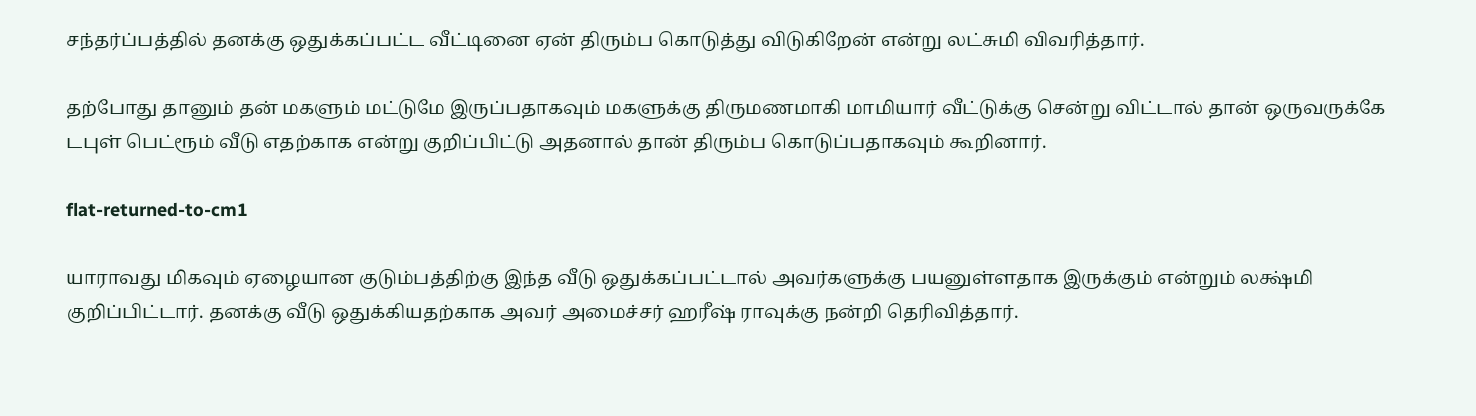சந்தர்ப்பத்தில் தனக்கு ஒதுக்கப்பட்ட வீட்டினை ஏன் திரும்ப கொடுத்து விடுகிறேன் என்று லட்சுமி விவரித்தார்.

தற்போது தானும் தன் மகளும் மட்டுமே இருப்பதாகவும் மகளுக்கு திருமணமாகி மாமியார் வீட்டுக்கு சென்று விட்டால் தான் ஒருவருக்கே டபுள் பெட்ரூம் வீடு எதற்காக என்று குறிப்பிட்டு அதனால் தான் திரும்ப கொடுப்பதாகவும் கூறினார்.

flat-returned-to-cm1

யாராவது மிகவும் ஏழையான குடும்பத்திற்கு இந்த வீடு ஒதுக்கப்பட்டால் அவர்களுக்கு பயனுள்ளதாக இருக்கும் என்றும் லக்ஷ்மி குறிப்பிட்டார். தனக்கு வீடு ஒதுக்கியதற்காக அவர் அமைச்சர் ஹரீஷ் ராவுக்கு நன்றி தெரிவித்தார்.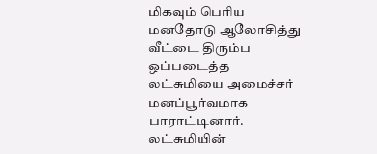மிகவும் பெரிய மனதோடு ஆலோசித்து வீட்டை திரும்ப ஒப்படைத்த லட்சுமியை அமைச்சர் மனப்பூர்வமாக பாராட்டினார். லட்சுமியின்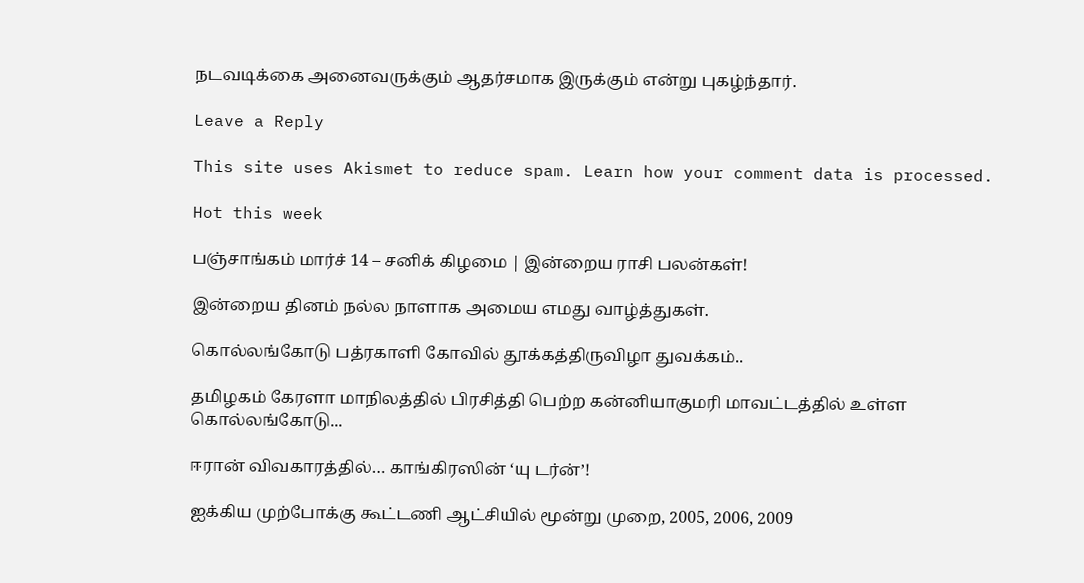நடவடிக்கை அனைவருக்கும் ஆதர்சமாக இருக்கும் என்று புகழ்ந்தார்.

Leave a Reply

This site uses Akismet to reduce spam. Learn how your comment data is processed.

Hot this week

பஞ்சாங்கம் மார்ச் 14 – சனிக் கிழமை | இன்றைய ராசி பலன்கள்!

இன்றைய தினம் நல்ல நாளாக அமைய எமது வாழ்த்துகள்.

கொல்லங்கோடு பத்ரகாளி கோவில் தூக்கத்திருவிழா துவக்கம்..

தமிழகம் கேரளா மாநிலத்தில் பிரசித்தி பெற்ற கன்னியாகுமரி மாவட்டத்தில் உள்ள கொல்லங்கோடு...

ஈரான் விவகாரத்தில்… காங்கிரஸின் ‘யு டர்ன்’!

ஐக்கிய முற்போக்கு கூட்டணி ஆட்சியில் மூன்று முறை, 2005, 2006, 2009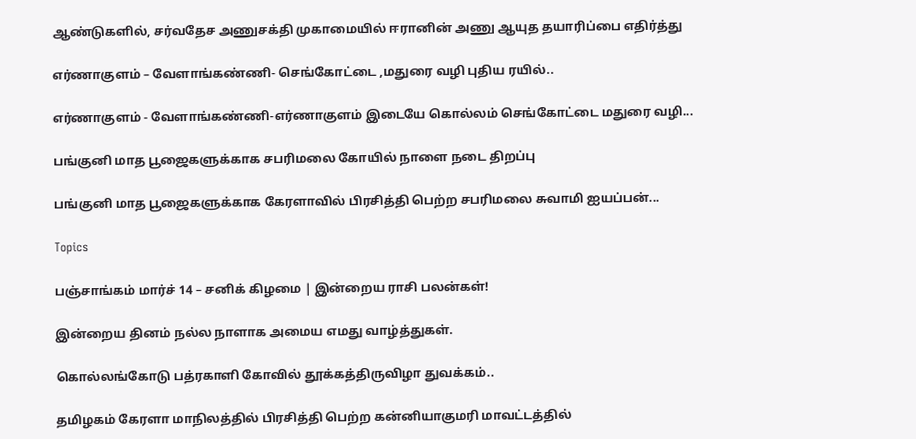ஆண்டுகளில், சர்வதேச அணுசக்தி முகாமையில் ஈரானின் அணு ஆயுத தயாரிப்பை எதிர்த்து

எர்ணாகுளம் – வேளாங்கண்ணி- செங்கோட்டை ,மதுரை வழி புதிய ரயில்..

எர்ணாகுளம் - வேளாங்கண்ணி-எர்ணாகுளம் இடையே கொல்லம் செங்கோட்டை மதுரை வழி...

பங்குனி மாத பூஜைகளுக்காக சபரிமலை கோயில் நாளை நடை திறப்பு

பங்குனி மாத பூஜைகளுக்காக கேரளாவில் பிரசித்தி பெற்ற சபரிமலை சுவாமி ஐயப்பன்...

Topics

பஞ்சாங்கம் மார்ச் 14 – சனிக் கிழமை | இன்றைய ராசி பலன்கள்!

இன்றைய தினம் நல்ல நாளாக அமைய எமது வாழ்த்துகள்.

கொல்லங்கோடு பத்ரகாளி கோவில் தூக்கத்திருவிழா துவக்கம்..

தமிழகம் கேரளா மாநிலத்தில் பிரசித்தி பெற்ற கன்னியாகுமரி மாவட்டத்தில்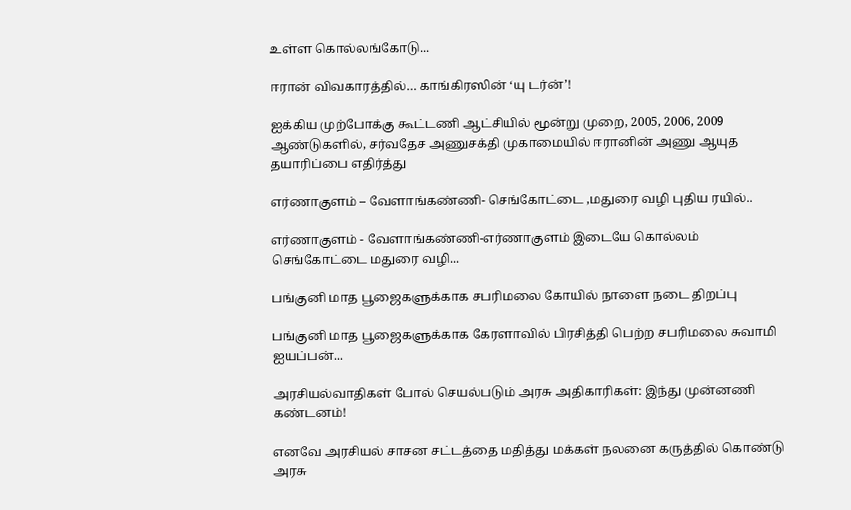உள்ள கொல்லங்கோடு...

ஈரான் விவகாரத்தில்… காங்கிரஸின் ‘யு டர்ன்’!

ஐக்கிய முற்போக்கு கூட்டணி ஆட்சியில் மூன்று முறை, 2005, 2006, 2009 ஆண்டுகளில், சர்வதேச அணுசக்தி முகாமையில் ஈரானின் அணு ஆயுத தயாரிப்பை எதிர்த்து

எர்ணாகுளம் – வேளாங்கண்ணி- செங்கோட்டை ,மதுரை வழி புதிய ரயில்..

எர்ணாகுளம் - வேளாங்கண்ணி-எர்ணாகுளம் இடையே கொல்லம் செங்கோட்டை மதுரை வழி...

பங்குனி மாத பூஜைகளுக்காக சபரிமலை கோயில் நாளை நடை திறப்பு

பங்குனி மாத பூஜைகளுக்காக கேரளாவில் பிரசித்தி பெற்ற சபரிமலை சுவாமி ஐயப்பன்...

அரசியல்வாதிகள் போல் செயல்படும் அரசு அதிகாரிகள்: இந்து முன்னணி கண்டனம்!

எனவே அரசியல் சாசன சட்டத்தை மதித்து மக்கள் நலனை கருத்தில் கொண்டு அரசு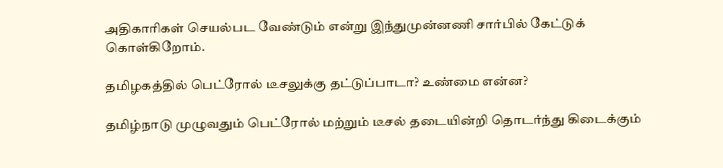அதிகாரிகள் செயல்பட வேண்டும் என்று இந்துமுன்னணி சார்பில் கேட்டுக் கொள்கிறோம்.

தமிழகத்தில் பெட்ரோல் டீசலுக்கு தட்டுப்பாடா? உண்மை என்ன?

தமிழ்நாடு முழுவதும் பெட்ரோல் மற்றும் டீசல் தடையின்றி தொடர்ந்து கிடைக்கும்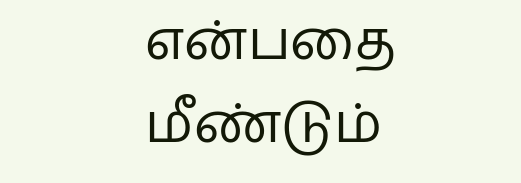என்பதை மீண்டும்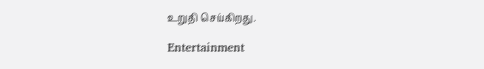உறுதி செய்கிறது.

Entertainment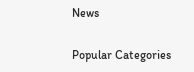News

Popular Categories